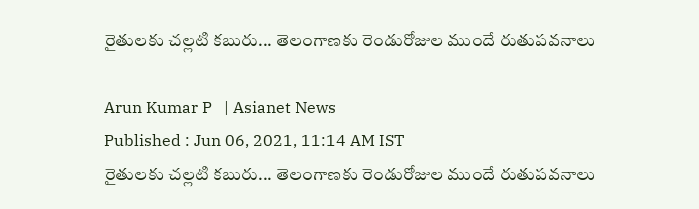రైతులకు చల్లటి కబురు... తెలంగాణకు రెండురోజుల ముందే రుతుపవనాలు

Arun Kumar P   | Asianet News
Published : Jun 06, 2021, 11:14 AM IST
రైతులకు చల్లటి కబురు... తెలంగాణకు రెండురోజుల ముందే రుతుపవనాలు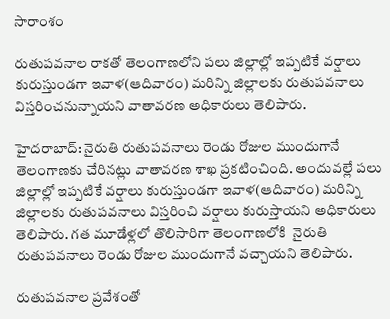సారాంశం

రుతుపవనాల రాకతో తెలంగాణలోని పలు జిల్లాల్లో ఇప్పటికే వర్షాలు కురుస్తుండగా ఇవాళ(ఆదివారం) మరిన్ని జిల్లాలకు రుతుపవనాలు విస్తరించనున్నాయని వాతావరణ అధికారులు తెలిపారు.

హైదరాబాద్: నైరుతి రుతుపవనాలు రెండు రోజుల ముందుగానే తెలంగాణకు చేరినట్లు వాతావరణ శాఖ ప్రకటించింది. అందువల్లే పలు జిల్లాల్లో ఇప్పటికే వర్షాలు కురుస్తుండగా ఇవాళ(ఆదివారం) మరిన్ని జిల్లాలకు రుతుపవనాలు విస్తరించి వర్షాలు కురుస్తాయని అధికారులు తెలిపారు. గత మూడేళ్లలో తొలిసారిగా తెలంగాణ‌లోకి  నైరుతి రుతుపవనాలు రెండు రోజుల ముందుగానే వచ్చాయని తెలిపారు.

రుతుపవనాల ప్రవేశంతో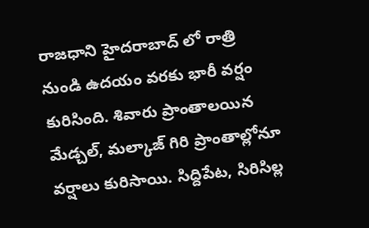రాజధాని హైదరాబాద్ లో రాత్రి నుండి ఉదయం వరకు భారీ వర్షం కురిసింది. శివారు ప్రాంతాలయిన మేడ్చల్, మల్కాజ్ గిరి ప్రాంతాల్లోనూ వర్షాలు కురిసాయి. సిద్దిపేట, సిరిసిల్ల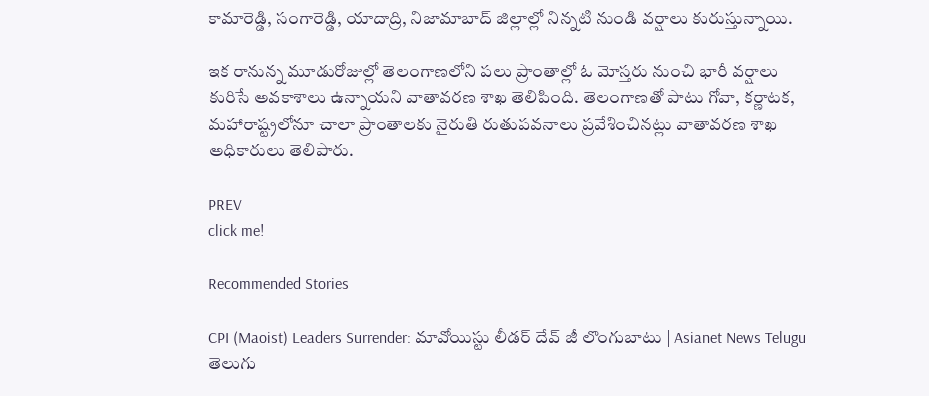కామారెడ్డి, సంగారెడ్డి, యాదాద్రి, నిజామాబాద్ జిల్లాల్లో నిన్నటి నుండి వర్షాలు కురుస్తున్నాయి.

ఇక రానున్న మూడురోజుల్లో తెలంగాణ‌లోని పలు ప్రాంతాల్లో ఓ మోస్తరు నుంచి భారీ వర్షాలు కురిసే అవకాశాలు ఉన్నాయని వాతావరణ శాఖ తెలిపింది. తెలంగాణతో పాటు గోవా, కర్ణాటక, మహారాష్ట్రలోనూ చాలా ప్రాంతాలకు నైరుతి రుతుప‌వ‌నాలు ప్రవేశించినట్లు వాతావ‌ర‌ణ శాఖ అధికారులు తెలిపారు.

PREV
click me!

Recommended Stories

CPI (Maoist) Leaders Surrender: మావోయిస్టు లీడర్ దేవ్ జీ లొంగుబాటు | Asianet News Telugu
తెలుగు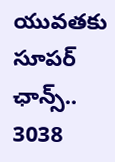యువతకు సూపర్ ఛాన్స్.. 3038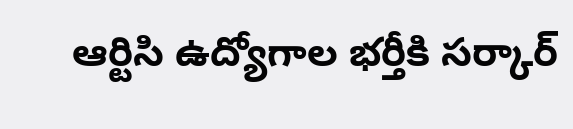ఆర్టిసి ఉద్యోగాల భర్తీకి సర్కార్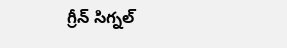గ్రీన్ సిగ్నల్